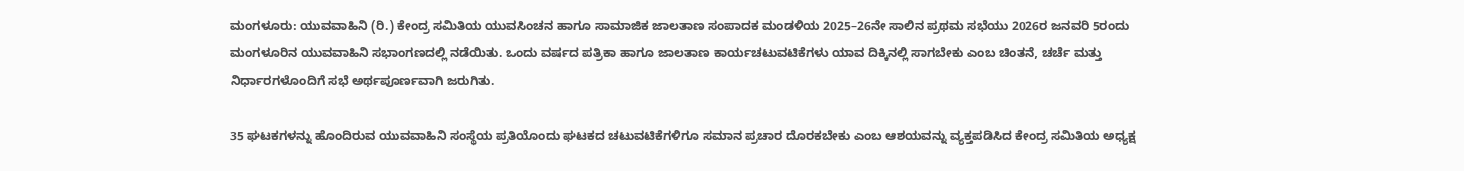ಮಂಗಳೂರು: ಯುವವಾಹಿನಿ (ರಿ.) ಕೇಂದ್ರ ಸಮಿತಿಯ ಯುವಸಿಂಚನ ಹಾಗೂ ಸಾಮಾಜಿಕ ಜಾಲತಾಣ ಸಂಪಾದಕ ಮಂಡಳಿಯ 2025–26ನೇ ಸಾಲಿನ ಪ್ರಥಮ ಸಭೆಯು 2026ರ ಜನವರಿ 5ರಂದು ಮಂಗಳೂರಿನ ಯುವವಾಹಿನಿ ಸಭಾಂಗಣದಲ್ಲಿ ನಡೆಯಿತು. ಒಂದು ವರ್ಷದ ಪತ್ರಿಕಾ ಹಾಗೂ ಜಾಲತಾಣ ಕಾರ್ಯಚಟುವಟಿಕೆಗಳು ಯಾವ ದಿಕ್ಕಿನಲ್ಲಿ ಸಾಗಬೇಕು ಎಂಬ ಚಿಂತನೆ, ಚರ್ಚೆ ಮತ್ತು ನಿರ್ಧಾರಗಳೊಂದಿಗೆ ಸಭೆ ಅರ್ಥಪೂರ್ಣವಾಗಿ ಜರುಗಿತು.

35 ಘಟಕಗಳನ್ನು ಹೊಂದಿರುವ ಯುವವಾಹಿನಿ ಸಂಸ್ಥೆಯ ಪ್ರತಿಯೊಂದು ಘಟಕದ ಚಟುವಟಿಕೆಗಳಿಗೂ ಸಮಾನ ಪ್ರಚಾರ ದೊರಕಬೇಕು ಎಂಬ ಆಶಯವನ್ನು ವ್ಯಕ್ತಪಡಿಸಿದ ಕೇಂದ್ರ ಸಮಿತಿಯ ಅಧ್ಯಕ್ಷ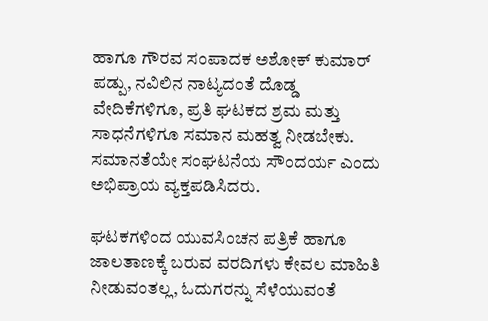ಹಾಗೂ ಗೌರವ ಸಂಪಾದಕ ಅಶೋಕ್ ಕುಮಾರ್ ಪಡ್ಪು, ನವಿಲಿನ ನಾಟ್ಯದಂತೆ ದೊಡ್ಡ ವೇದಿಕೆಗಳಿಗೂ, ಪ್ರತಿ ಘಟಕದ ಶ್ರಮ ಮತ್ತು ಸಾಧನೆಗಳಿಗೂ ಸಮಾನ ಮಹತ್ವ ನೀಡಬೇಕು. ಸಮಾನತೆಯೇ ಸಂಘಟನೆಯ ಸೌಂದರ್ಯ ಎಂದು ಅಭಿಪ್ರಾಯ ವ್ಯಕ್ತಪಡಿಸಿದರು.

ಘಟಕಗಳಿಂದ ಯುವಸಿಂಚನ ಪತ್ರಿಕೆ ಹಾಗೂ ಜಾಲತಾಣಕ್ಕೆ ಬರುವ ವರದಿಗಳು ಕೇವಲ ಮಾಹಿತಿ ನೀಡುವಂತಲ್ಲ, ಓದುಗರನ್ನು ಸೆಳೆಯುವಂತೆ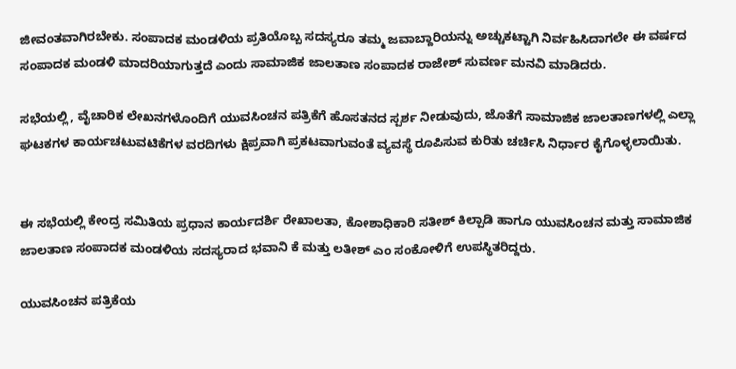ಜೀವಂತವಾಗಿರಬೇಕು. ಸಂಪಾದಕ ಮಂಡಳಿಯ ಪ್ರತಿಯೊಬ್ಬ ಸದಸ್ಯರೂ ತಮ್ಮ ಜವಾಬ್ದಾರಿಯನ್ನು ಅಚ್ಚುಕಟ್ಟಾಗಿ ನಿರ್ವಹಿಸಿದಾಗಲೇ ಈ ವರ್ಷದ ಸಂಪಾದಕ ಮಂಡಳಿ ಮಾದರಿಯಾಗುತ್ತದೆ ಎಂದು ಸಾಮಾಜಿಕ ಜಾಲತಾಣ ಸಂಪಾದಕ ರಾಜೇಶ್ ಸುವರ್ಣ ಮನವಿ ಮಾಡಿದರು.

ಸಭೆಯಲ್ಲಿ, ವೈಚಾರಿಕ ಲೇಖನಗಳೊಂದಿಗೆ ಯುವಸಿಂಚನ ಪತ್ರಿಕೆಗೆ ಹೊಸತನದ ಸ್ಪರ್ಶ ನೀಡುವುದು, ಜೊತೆಗೆ ಸಾಮಾಜಿಕ ಜಾಲತಾಣಗಳಲ್ಲಿ ಎಲ್ಲಾ ಘಟಕಗಳ ಕಾರ್ಯಚಟುವಟಿಕೆಗಳ ವರದಿಗಳು ಕ್ಷಿಪ್ರವಾಗಿ ಪ್ರಕಟವಾಗುವಂತೆ ವ್ಯವಸ್ಥೆ ರೂಪಿಸುವ ಕುರಿತು ಚರ್ಚಿಸಿ ನಿರ್ಧಾರ ಕೈಗೊಳ್ಳಲಾಯಿತು.


ಈ ಸಭೆಯಲ್ಲಿ ಕೇಂದ್ರ ಸಮಿತಿಯ ಪ್ರಧಾನ ಕಾರ್ಯದರ್ಶಿ ರೇಖಾಲತಾ, ಕೋಶಾಧಿಕಾರಿ ಸತೀಶ್ ಕಿಲ್ಪಾಡಿ ಹಾಗೂ ಯುವಸಿಂಚನ ಮತ್ತು ಸಾಮಾಜಿಕ ಜಾಲತಾಣ ಸಂಪಾದಕ ಮಂಡಳಿಯ ಸದಸ್ಯರಾದ ಭವಾನಿ ಕೆ ಮತ್ತು ಲತೀಶ್ ಎಂ ಸಂಕೋಳಿಗೆ ಉಪಸ್ಥಿತರಿದ್ದರು.

ಯುವಸಿಂಚನ ಪತ್ರಿಕೆಯ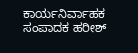ಕಾರ್ಯನಿರ್ವಾಹಕ ಸಂಪಾದಕ ಹರೀಶ್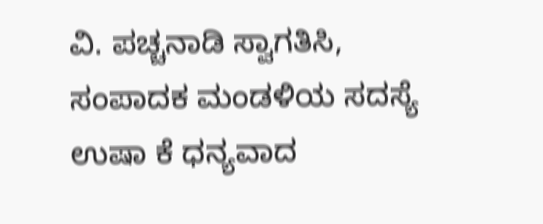ವಿ. ಪಚ್ಚನಾಡಿ ಸ್ವಾಗತಿಸಿ, ಸಂಪಾದಕ ಮಂಡಳಿಯ ಸದಸ್ಯೆ ಉಷಾ ಕೆ ಧನ್ಯವಾದ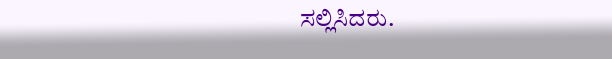ಸಲ್ಲಿಸಿದರು.